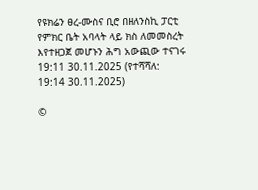የዩክሬን ፀረ-ሙስና ቢሮ በዘለንስኪ ፓርቲ የምክር ቤት አባላት ላይ ክስ ለመመስረት እየተዘጋጀ መሆኑን ሕግ አውጪው ተናገሩ
19:11 30.11.2025 (የተሻሻለ: 19:14 30.11.2025)

©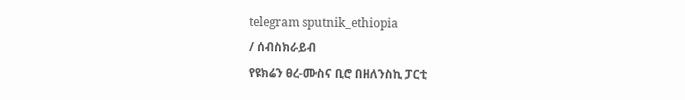telegram sputnik_ethiopia
/ ሰብስክራይብ
የዩክሬን ፀረ-ሙስና ቢሮ በዘለንስኪ ፓርቲ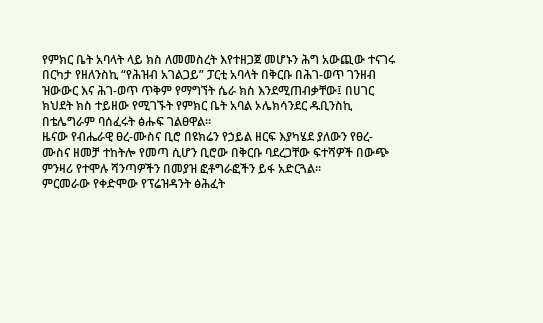የምክር ቤት አባላት ላይ ክስ ለመመስረት እየተዘጋጀ መሆኑን ሕግ አውጪው ተናገሩ
በርካታ የዘለንስኪ “የሕዝብ አገልጋይ” ፓርቲ አባላት በቅርቡ በሕገ-ወጥ ገንዘብ ዝውውር እና ሕገ-ወጥ ጥቅም የማግኘት ሴራ ክስ እንደሚጠብቃቸው፤ በሀገር ክህደት ክስ ተይዘው የሚገኙት የምክር ቤት አባል ኦሌክሳንደር ዱቢንስኪ በቴሌግራም ባሰፈሩት ፅሑፍ ገልፀዋል።
ዜናው የብሔራዊ ፀረ-ሙስና ቢሮ በዩክሬን የኃይል ዘርፍ እያካሄደ ያለውን የፀረ-ሙስና ዘመቻ ተከትሎ የመጣ ሲሆን ቢሮው በቅርቡ ባደረጋቸው ፍተሻዎች በውጭ ምንዛሪ የተሞሉ ሻንጣዎችን በመያዝ ፎቶግራፎችን ይፋ አድርጓል።
ምርመራው የቀድሞው የፕሬዝዳንት ፅሕፈት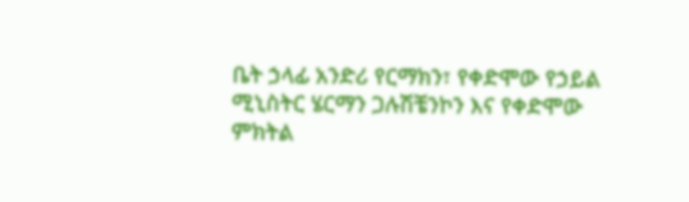ቤት ኃላፊ አንድሪ የርማክን፣ የቀድሞው የኃይል ሚኒስትር ሄርማን ጋሉሽቼንኮን እና የቀድሞው ምክትል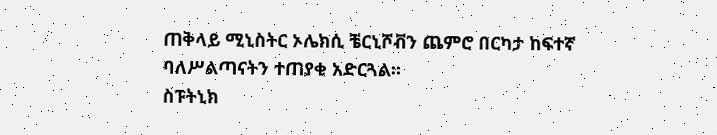ጠቅላይ ሚኒስትር ኦሌክሲ ቼርኒሾቭን ጨምሮ በርካታ ከፍተኛ ባለሥልጣናትን ተጠያቂ አድርጓል።
ስፑትኒክ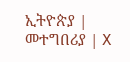ኢትዮጵያ | መተግበሪያ | X